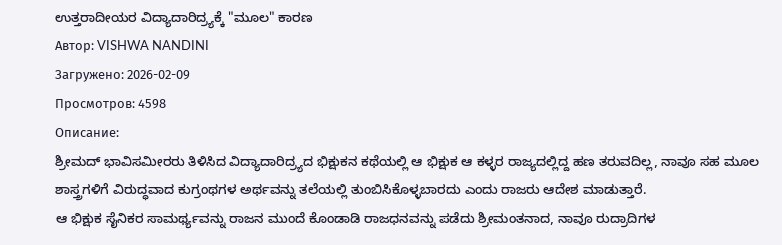ಉತ್ತರಾದೀಯರ ವಿದ್ಯಾದಾರಿದ್ರ್ಯಕ್ಕೆ "ಮೂಲ" ಕಾರಣ
Автор: VISHWA NANDINI
Загружено: 2026-02-09
Просмотров: 4598
Описание:
ಶ್ರೀಮದ್ ಭಾವಿಸಮೀರರು ತಿಳಿಸಿದ ವಿದ್ಯಾದಾರಿದ್ರ್ಯದ ಭಿಕ್ಷುಕನ ಕಥೆಯಲ್ಲಿ ಆ ಭಿಕ್ಷುಕ ಆ ಕಳ್ಳರ ರಾಜ್ಯದಲ್ಲಿದ್ದ ಹಣ ತರುವದಿಲ್ಲ, ನಾವೂ ಸಹ ಮೂಲ ಶಾಸ್ತ್ರಗಳಿಗೆ ವಿರುದ್ಧವಾದ ಕುಗ್ರಂಥಗಳ ಅರ್ಥವನ್ನು ತಲೆಯಲ್ಲಿ ತುಂಬಿಸಿಕೊಳ್ಳಬಾರದು ಎಂದು ರಾಜರು ಆದೇಶ ಮಾಡುತ್ತಾರೆ.
ಆ ಭಿಕ್ಷುಕ ಸೈನಿಕರ ಸಾಮರ್ಥ್ಯವನ್ನು ರಾಜನ ಮುಂದೆ ಕೊಂಡಾಡಿ ರಾಜಧನವನ್ನು ಪಡೆದು ಶ್ರೀಮಂತನಾದ, ನಾವೂ ರುದ್ರಾದಿಗಳ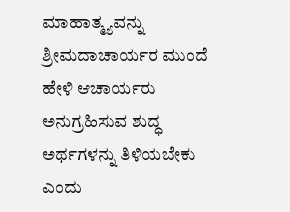ಮಾಹಾತ್ಮ್ಯವನ್ನು ಶ್ರೀಮದಾಚಾರ್ಯರ ಮುಂದೆ ಹೇಳಿ ಆಚಾರ್ಯರು ಅನುಗ್ರಹಿಸುವ ಶುದ್ಧ ಅರ್ಥಗಳನ್ನು ತಿಳಿಯಬೇಕು ಎಂದು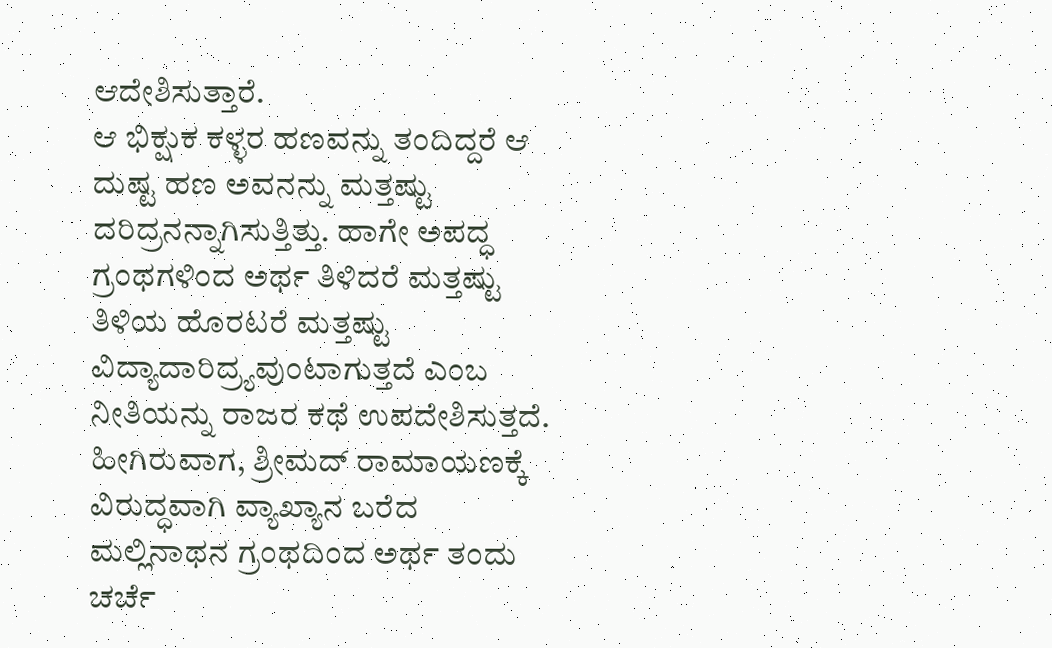ಆದೇಶಿಸುತ್ತಾರೆ.
ಆ ಭಿಕ್ಷುಕ ಕಳ್ಳರ ಹಣವನ್ನು ತಂದಿದ್ದರೆ ಆ ದುಷ್ಟ ಹಣ ಅವನನ್ನು ಮತ್ತಷ್ಟು ದರಿದ್ರನನ್ನಾಗಿಸುತ್ತಿತ್ತು. ಹಾಗೇ ಅಪದ್ಧ ಗ್ರಂಥಗಳಿಂದ ಅರ್ಥ ತಿಳಿದರೆ ಮತ್ತಷ್ಟು ತಿಳಿಯ ಹೊರಟರೆ ಮತ್ತಷ್ಟು ವಿದ್ಯಾದಾರಿದ್ರ್ಯವುಂಟಾಗುತ್ತದೆ ಎಂಬ ನೀತಿಯನ್ನು ರಾಜರ ಕಥೆ ಉಪದೇಶಿಸುತ್ತದೆ.
ಹೀಗಿರುವಾಗ, ಶ್ರೀಮದ್ ರಾಮಾಯಣಕ್ಕೆ ವಿರುದ್ಧವಾಗಿ ವ್ಯಾಖ್ಯಾನ ಬರೆದ ಮಲ್ಲಿನಾಥನ ಗ್ರಂಥದಿಂದ ಅರ್ಥ ತಂದು ಚರ್ಚೆ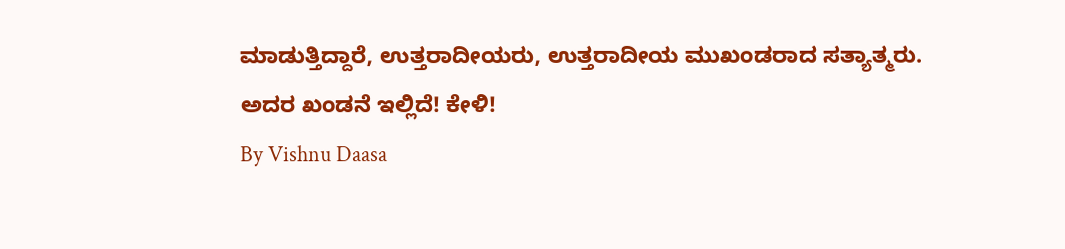ಮಾಡುತ್ತಿದ್ದಾರೆ, ಉತ್ತರಾದೀಯರು, ಉತ್ತರಾದೀಯ ಮುಖಂಡರಾದ ಸತ್ಯಾತ್ಮರು.
ಅದರ ಖಂಡನೆ ಇಲ್ಲಿದೆ! ಕೇಳಿ!
By Vishnu Daasa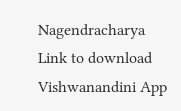Nagendracharya
Link to download Vishwanandini App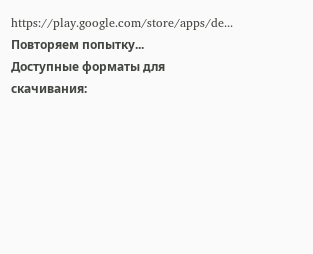https://play.google.com/store/apps/de...
Повторяем попытку...
Доступные форматы для скачивания: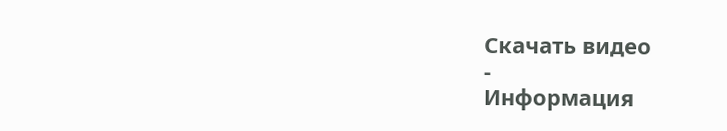Скачать видео
-
Информация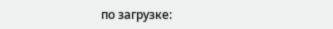по загрузке: